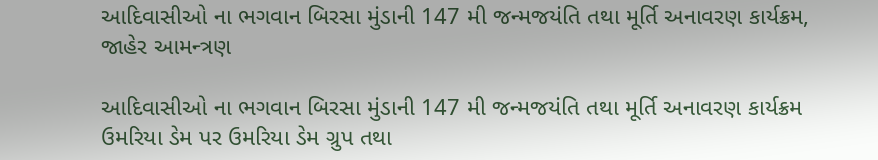આદિવાસીઓ ના ભગવાન બિરસા મુંડાની 147 મી જન્મજયંતિ તથા મૂર્તિ અનાવરણ કાર્યક્રમ, જાહેર આમન્ત્રણ

આદિવાસીઓ ના ભગવાન બિરસા મુંડાની 147 મી જન્મજયંતિ તથા મૂર્તિ અનાવરણ કાર્યક્રમ ઉમરિયા ડેમ પર ઉમરિયા ડેમ ગ્રુપ તથા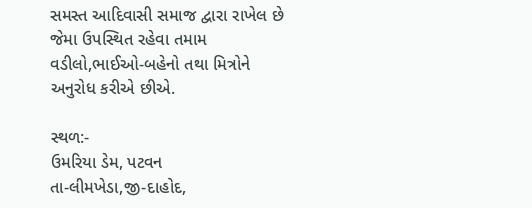સમસ્ત આદિવાસી સમાજ દ્વારા રાખેલ છે જેમા ઉપસ્થિત રહેવા તમામ વડીલો,ભાઈઓ-બહેનો તથા મિત્રોને અનુરોધ કરીએ છીએ.

સ્થળ:-
ઉમરિયા ડેમ, પટવન
તા-લીમખેડા,જી-દાહોદ,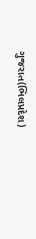ગુજરાત(ભિલપ્રદેશ)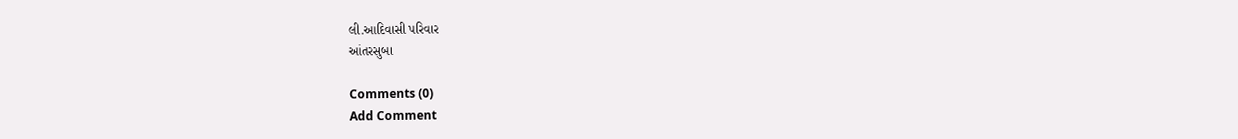લી.આદિવાસી પરિવાર
આંતરસુબા

Comments (0)
Add Comment